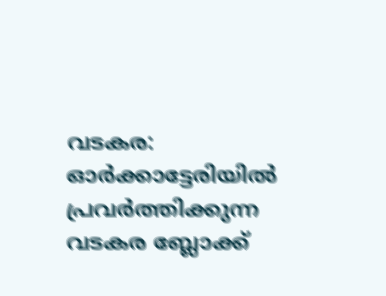വടകര: ഓർക്കാട്ടേരിയിൽ പ്രവർത്തിക്കുന്ന വടകര ബ്ലോക്ക്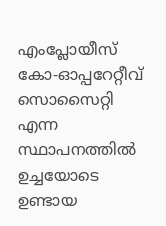എംപ്ലോയീസ് കോ-ഓപ്പറേറ്റീവ് സൊസൈറ്റി എന്ന സ്ഥാപനത്തിൽ ഉച്ചയോടെ ഉണ്ടായ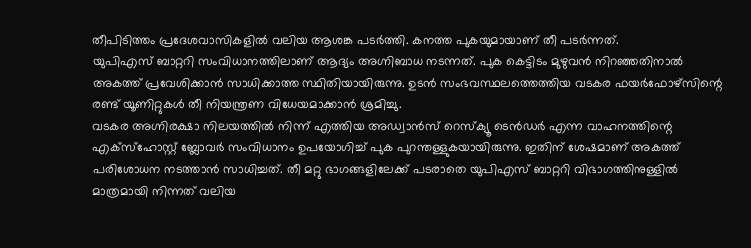തീപിടിത്തം പ്രദേശവാസികളിൽ വലിയ ആശങ്ക പടർത്തി. കനത്ത പുകയുമായാണ് തീ പടർന്നത്.
യുപിഎസ് ബാറ്ററി സംവിധാനത്തിലാണ് ആദ്യം അഗ്നിബാധ നടന്നത്. പുക കെട്ടിടം മുഴുവൻ നിറഞ്ഞതിനാൽ അകത്ത് പ്രവേശിക്കാൻ സാധിക്കാത്ത സ്ഥിതിയായിരുന്നു. ഉടൻ സംഭവസ്ഥലത്തെത്തിയ വടകര ഫയർഫോഴ്സിന്റെ രണ്ട് യൂണിറ്റുകൾ തീ നിയന്ത്രണ വിധേയമാക്കാൻ ശ്രമിച്ചു.
വടകര അഗ്നിരക്ഷാ നിലയത്തിൽ നിന്ന് എത്തിയ അഡ്വാൻസ് റെസ്ക്യൂ ടെൻഡർ എന്ന വാഹനത്തിന്റെ എക്സ്ഹോസ്റ്റ് ബ്ലോവർ സംവിധാനം ഉപയോഗിച്ച് പുക പുറന്തള്ളുകയായിരുന്നു. ഇതിന് ശേഷമാണ് അകത്ത് പരിശോധന നടത്താൻ സാധിച്ചത്. തീ മറ്റു ഭാഗങ്ങളിലേക്ക് പടരാതെ യുപിഎസ് ബാറ്ററി വിഭാഗത്തിനുള്ളിൽ മാത്രമായി നിന്നത് വലിയ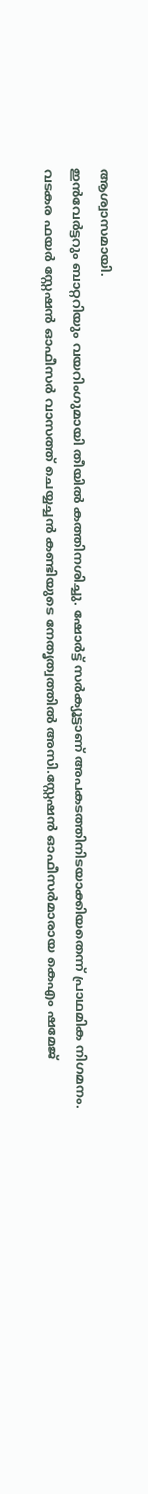ആശ്വാസമായി.
ഇൻവേർട്ടറും ബാറ്ററിയും വയറിംഗുമായി തീയിൽ കത്തിനശിച്ചു. ഷോർട്ട് സർക്യൂട്ടാണ് അപകടത്തിനിടയാക്കിയതെന്ന് പ്രാഥമിക നിഗമനം.
വടകര ഫയർ സ്റ്റേഷൻ ഓഫീസർ വാസത്ത് ചെയ്യച്ചൻ കണ്ടിയുടെ നേതൃത്വത്തിൽ അസി.സ്റ്റേഷൻ ഓഫീസർമാരായ കെഎം ഷമേജ്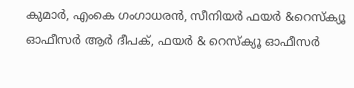കുമാർ, എംകെ ഗംഗാധരൻ, സീനിയർ ഫയർ &റെസ്ക്യൂ ഓഫീസർ ആർ ദീപക്, ഫയർ & റെസ്ക്യൂ ഓഫീസർ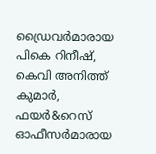ഡ്രൈവർമാരായ പികെ റിനീഷ്, കെവി അനിത്ത് കുമാർ, ഫയർ&റെസ് ഓഫീസർമാരായ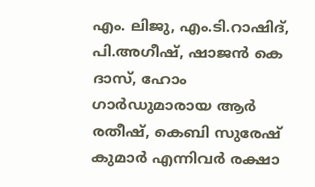എം. ലിജു, എം.ടി.റാഷിദ്, പി.അഗീഷ്, ഷാജൻ കെ ദാസ്, ഹോം ഗാർഡുമാരായ ആർ രതീഷ്, കെബി സുരേഷ് കുമാർ എന്നിവർ രക്ഷാ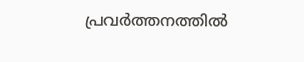പ്രവർത്തനത്തിൽ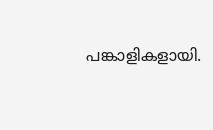പങ്കാളികളായി.